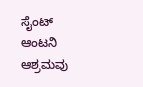ಸೈಂಟ್ ಆಂಟನಿ ಆಶ್ರಮವು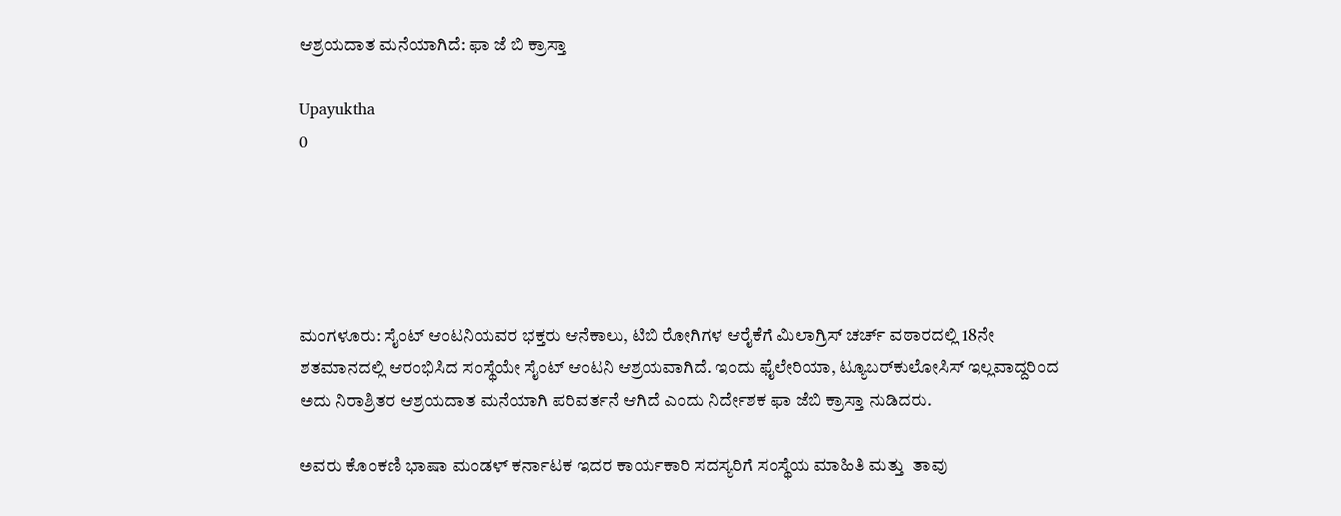ಆಶ್ರಯದಾತ ಮನೆಯಾಗಿದೆ: ಫಾ ಜೆ ಬಿ‌ ಕ್ರಾಸ್ತಾ

Upayuktha
0





ಮಂಗಳೂರು: ಸೈಂಟ್ ಆಂಟನಿಯವರ ಭಕ್ತರು ಆನೆಕಾಲು, ಟಿಬಿ ರೋಗಿಗಳ ಆರೈಕೆಗೆ ಮಿಲಾಗ್ರಿಸ್ ಚರ್ಚ್ ವಠಾರದಲ್ಲಿ 18ನೇ ಶತಮಾನದಲ್ಲಿ ಆರಂಭಿಸಿದ ಸಂಸ್ಥೆಯೇ ಸೈಂಟ್ ಆಂಟನಿ ಆಶ್ರಯವಾಗಿದೆ. ಇಂದು ಫೈಲೇರಿಯಾ, ಟ್ಯೂಬರ್‌ಕುಲೋಸಿಸ್ ಇಲ್ಲವಾದ್ದರಿಂದ  ಅದು ನಿರಾಶ್ರಿತರ ಆಶ್ರಯದಾತ ಮನೆಯಾಗಿ ಪರಿವರ್ತನೆ ಆಗಿದೆ ಎಂದು ನಿರ್ದೇಶಕ ಫಾ ಜೆಬಿ ಕ್ರಾಸ್ತಾ ನುಡಿದರು.

ಅವರು ಕೊಂಕಣಿ ಭಾಷಾ ಮಂಡಳ್ ಕರ್ನಾಟಕ ಇದರ ಕಾರ್ಯಕಾರಿ ಸದಸ್ಯರಿಗೆ ಸಂಸ್ಥೆಯ ಮಾಹಿತಿ ಮತ್ತು  ತಾವು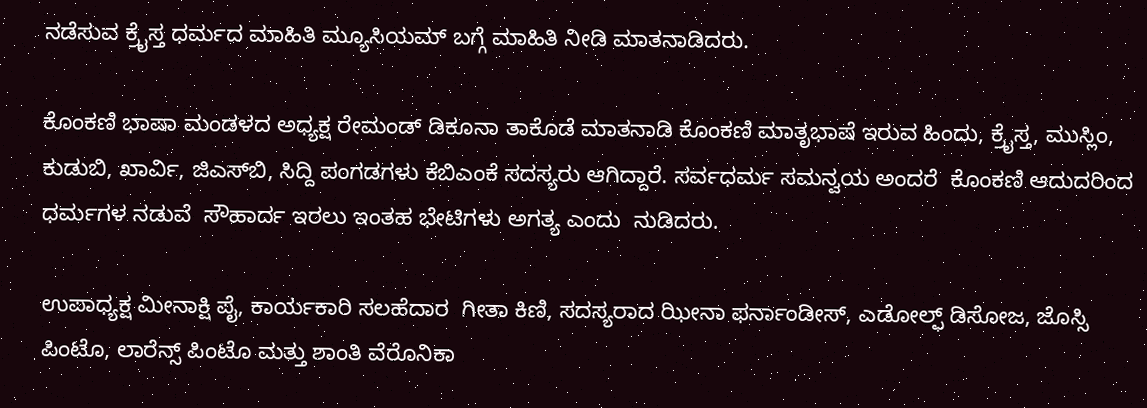ನಡೆಸುವ ಕ್ರೈಸ್ತ ಧರ್ಮದ ಮಾಹಿತಿ ಮ್ಯೂಸಿಯಮ್ ಬಗ್ಗೆ ಮಾಹಿತಿ ನೀಡಿ ಮಾತನಾಡಿದರು.

ಕೊಂಕಣಿ ಭಾಷಾ ಮಂಡಳದ ಅಧ್ಯಕ್ಷ ರೇಮಂಡ್ ಡಿಕೂನಾ ತಾಕೊಡೆ ಮಾತನಾಡಿ ಕೊಂಕಣಿ ಮಾತೃಭಾಷೆ ಇರುವ ಹಿಂದು, ಕ್ರೈಸ್ತ, ಮುಸ್ಲಿಂ, ಕುಡುಬಿ, ಖಾರ್ವಿ, ಜಿಎಸ್‌ಬಿ, ಸಿದ್ದಿ ಪಂಗಡಗಳು ಕೆಬಿಎಂಕೆ ಸದಸ್ಯರು ಆಗಿದ್ದಾರೆ. ಸರ್ವಧರ್ಮ ಸಮನ್ವಯ ಅಂದರೆ  ಕೊಂಕಣಿ ಆದುದರಿಂದ ಧರ್ಮಗಳ ನಡುವೆ  ಸೌಹಾರ್ದ ‌ಇರಲು‌ ಇಂತಹ ಭೇಟಿಗಳು ಅಗತ್ಯ ಎಂದು  ನುಡಿದರು.

ಉಪಾಧ್ಯಕ್ಷ ಮೀನಾಕ್ಷಿ ಪೈ, ಕಾರ್ಯಕಾರಿ ಸಲಹೆದಾರ  ಗೀತಾ ಕಿಣಿ, ಸದಸ್ಯರಾದ ಝೀನಾ ಫರ್ನಾಂಡೀಸ್, ಎಡೋಲ್ಫ್ ಡಿಸೋಜ, ಜೊಸ್ಸಿ ಪಿಂಟೊ, ಲಾರೆನ್ಸ್ ಪಿಂಟೊ ಮತ್ತು ಶಾಂತಿ ವೆರೊನಿಕಾ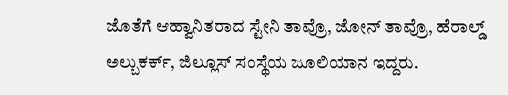ಜೊತೆಗೆ ಆಹ್ವಾನಿತರಾದ ಸ್ಟೇನಿ ತಾವ್ರೊ, ಜೋನ್ ತಾವ್ರೊ, ಹೆರಾಲ್ಡ್ ಅಲ್ಬುಕರ್ಕ್, ಜಿಲ್ಲೂಸ್ ಸಂಸ್ಥೆಯ ಜೂಲಿಯಾನ ಇದ್ದರು.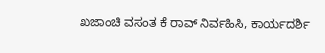ಖಜಾಂಚಿ ವಸಂತ ಕೆ ರಾವ್ ನಿರ್ವಹಿಸಿ, ಕಾರ್ಯದರ್ಶಿ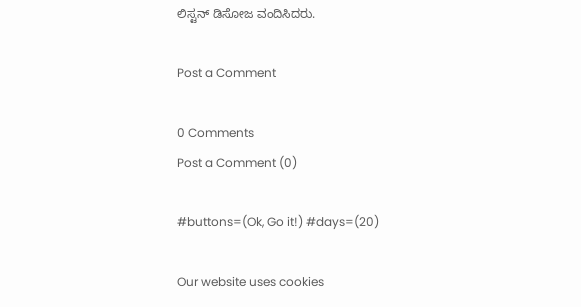ಲಿಸ್ಟನ್ ಡಿಸೋಜ ವಂದಿಸಿದರು.

Post a Comment

0 Comments
Post a Comment (0)

#buttons=(Ok, Go it!) #days=(20)

Our website uses cookies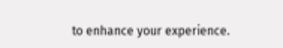to enhance your experience.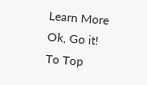Learn More
Ok, Go it!
To Top